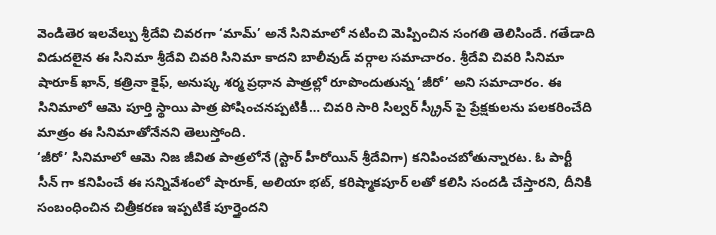వెండితెర ఇలవేల్పు శ్రీదేవి చివరగా ‘మామ్’ అనే సినిమాలో నటించి మెప్పించిన సంగతి తెలిసిందే. గతేడాది విడుదలైన ఈ సినిమా శ్రీదేవి చివరి సినిమా కాదని బాలీవుడ్ వర్గాల సమాచారం. శ్రీదేవి చివరి సినిమా షారూక్ ఖాన్, కత్రినా కైఫ్, అనుష్క శర్మ ప్రధాన పాత్రల్లో రూపొందుతున్న ‘జీరో’ అని సమాచారం. ఈ సినిమాలో ఆమె పూర్తి స్థాయి పాత్ర పోషించనప్పటికీ… చివరి సారి సిల్వర్ స్క్రీన్ పై ప్రేక్షకులను పలకరించేది మాత్రం ఈ సినిమాతోనేనని తెలుస్తోంది.
‘జీరో’ సినిమాలో ఆమె నిజ జీవిత పాత్రలోనే (స్టార్ హీరోయిన్ శ్రీదేవిగా) కనిపించబోతున్నారట. ఓ పార్టీ సీన్ గా కనిపించే ఈ సన్నివేశంలో షారూక్, అలియా భట్, కరిష్మాకపూర్ లతో కలిసి సందడి చేస్తారని, దీనికి సంబంధించిన చిత్రీకరణ ఇప్పటికే పూర్తైందని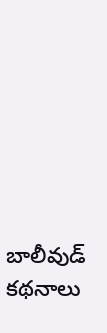బాలీవుడ్ కథనాలు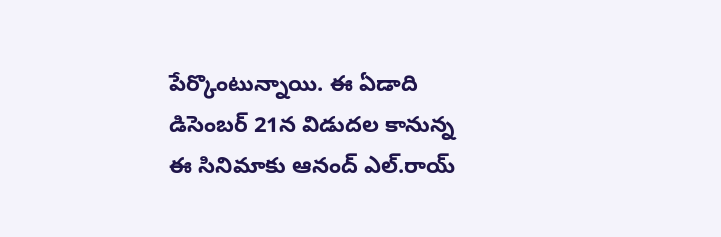పేర్కొంటున్నాయి. ఈ ఏడాది డిసెంబర్ 21న విడుదల కానున్న ఈ సినిమాకు ఆనంద్ ఎల్.రాయ్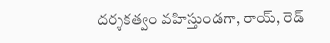దర్శకత్వం వహిస్తుండగా, రాయ్, రెడ్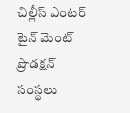చిల్లీస్ ఎంటర్ టైన్ మెంట్ ప్రొడక్షన్ సంస్థలు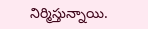నిర్మిస్తున్నాయి.